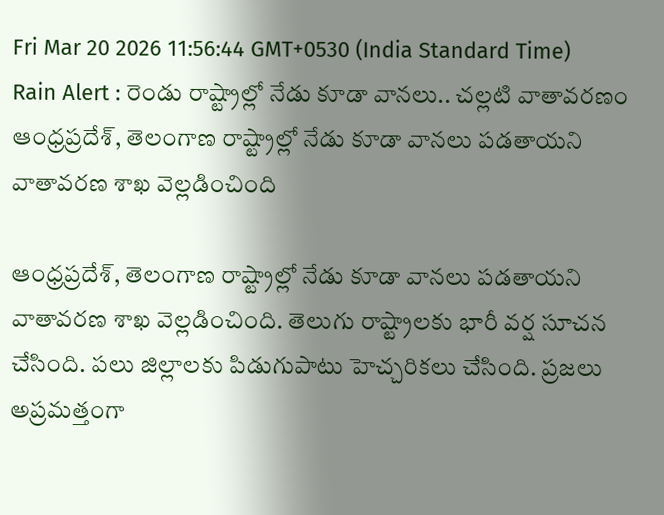Fri Mar 20 2026 11:56:44 GMT+0530 (India Standard Time)
Rain Alert : రెండు రాష్ట్రాల్లో నేడు కూడా వానలు.. చల్లటి వాతావరణం
ఆంధ్రప్రదేశ్, తెలంగాణ రాష్ట్రాల్లో నేడు కూడా వానలు పడతాయని వాతావరణ శాఖ వెల్లడించింది

ఆంధ్రప్రదేశ్, తెలంగాణ రాష్ట్రాల్లో నేడు కూడా వానలు పడతాయని వాతావరణ శాఖ వెల్లడించింది. తెలుగు రాష్ట్రాలకు భారీ వర్ష సూచన చేసింది. పలు జిల్లాలకు పిడుగుపాటు హెచ్చరికలు చేసింది. ప్రజలు అప్రమత్తంగా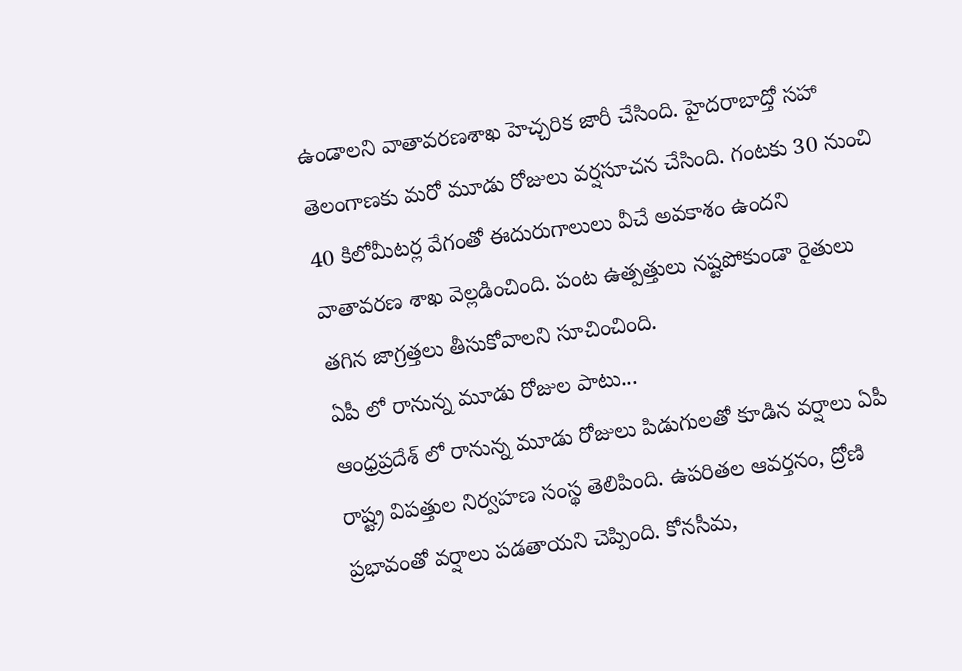ఉండాలని వాతావరణశాఖ హెచ్చరిక జారీ చేసింది. హైదరాబాద్తో సహా తెలంగాణకు మరో మూడు రోజులు వర్షసూచన చేసింది. గంటకు 30 నుంచి 40 కిలోమీటర్ల వేగంతో ఈదురుగాలులు వీచే అవకాశం ఉందని వాతావరణ శాఖ వెల్లడించింది. పంట ఉత్పత్తులు నష్టపోకుండా రైతులు తగిన జాగ్రత్తలు తీసుకోవాలని సూచించింది.
ఏపీ లో రానున్న మూడు రోజుల పాటు...
ఆంధ్రప్రదేశ్ లో రానున్న మూడు రోజులు పిడుగులతో కూడిన వర్షాలు ఏపీ రాష్ట్ర విపత్తుల నిర్వహణ సంస్థ తెలిపింది. ఉపరితల ఆవర్తనం, ద్రోణి ప్రభావంతో వర్షాలు పడతాయని చెప్పింది. కోనసీమ,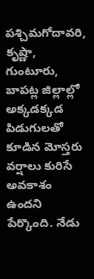పశ్చిమగోదావరి, కృష్ణా, గుంటూరు, బాపట్ల జిల్లాల్లో అక్కడక్కడ పిడుగులతో కూడిన మోస్తరు వర్షాలు కురిసే అవకాశం ఉందని పేర్కొంది. నేడు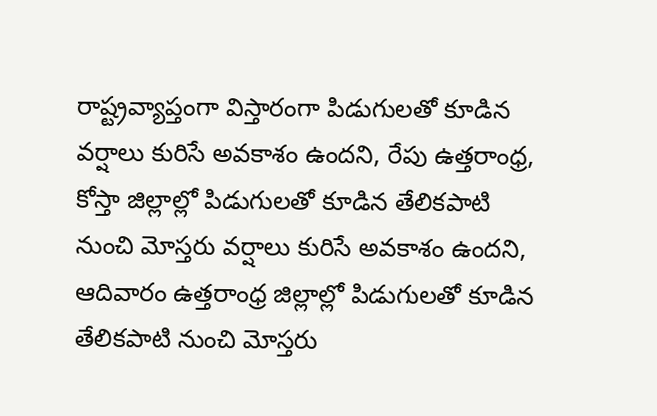రాష్ట్రవ్యాప్తంగా విస్తారంగా పిడుగులతో కూడిన వర్షాలు కురిసే అవకాశం ఉందని, రేపు ఉత్తరాంధ్ర, కోస్తా జిల్లాల్లో పిడుగులతో కూడిన తేలికపాటి నుంచి మోస్తరు వర్షాలు కురిసే అవకాశం ఉందని, ఆదివారం ఉత్తరాంధ్ర జిల్లాల్లో పిడుగులతో కూడిన తేలికపాటి నుంచి మోస్తరు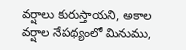వర్షాలు కురుస్తాయని, అకాల వర్షాల నేపథ్యంలో మినుము,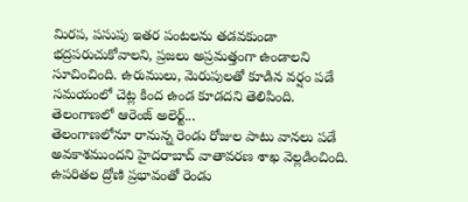మిరప, పసుపు ఇతర పంటలను తడవకుండా భద్రపరుచుకోవాలని, ప్రజలు అప్రమత్తంగా ఉండాలని సూచించింది. ఉరుములు, మెరుపులతో కూడిన వర్షం పడే సమయంలో చెట్ల కింద ఉండ కూడదని తెలిపింది.
తెలంగాణలో ఆరెంజ్ అలెర్ట్...
తెలంగాణలోనూ రానున్న రెండు రోజుల పాటు వానలు పడే అవకాశముందని హైదరాబాద్ వాతావరణ శాఖ వెల్లడించింది. ఉపరితల ద్రోణి ప్రభావంతో రెండు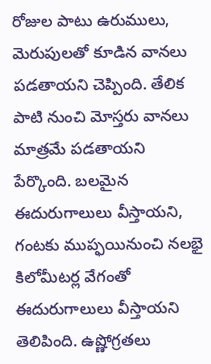రోజుల పాటు ఉరుములు, మెరుపులతో కూడిన వానలు పడతాయని చెప్పింది. తేలిక పాటి నుంచి మోస్తరు వానలు మాత్రమే పడతాయని పేర్కొంది. బలమైన ఈదురుగాలులు వీస్తాయని, గంటకు ముప్ఫయినుంచి నలభై కిలోమీటర్ల వేగంతో ఈదురుగాలులు వీస్తాయని తెలిపింది. ఉష్ణోగ్రతలు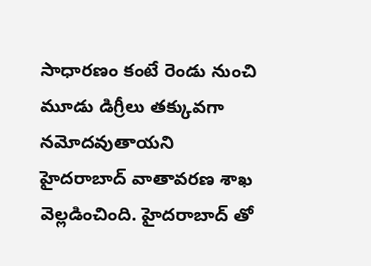సాధారణం కంటే రెండు నుంచి మూడు డిగ్రీలు తక్కువగా నమోదవుతాయని హైదరాబాద్ వాతావరణ శాఖ వెల్లడించింది. హైదరాబాద్ తో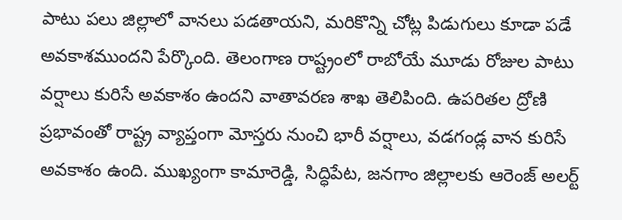పాటు పలు జిల్లాలో వానలు పడతాయని, మరికొన్ని చోట్ల పిడుగులు కూడా పడే అవకాశముందని పేర్కొంది. తెలంగాణ రాష్ట్రంలో రాబోయే మూడు రోజుల పాటు వర్షాలు కురిసే అవకాశం ఉందని వాతావరణ శాఖ తెలిపింది. ఉపరితల ద్రోణి ప్రభావంతో రాష్ట్ర వ్యాప్తంగా మోస్తరు నుంచి భారీ వర్షాలు, వడగండ్ల వాన కురిసే అవకాశం ఉంది. ముఖ్యంగా కామారెడ్డి, సిద్ధిపేట, జనగాం జిల్లాలకు ఆరెంజ్ అలర్ట్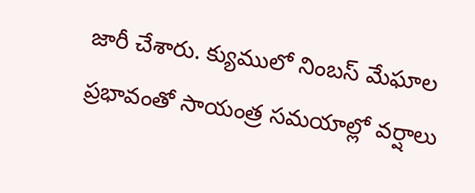జారీ చేశారు. క్యుములో నింబస్ మేఘాల ప్రభావంతో సాయంత్ర సమయాల్లో వర్షాలు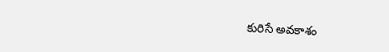కురిసే అవకాశం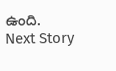ఉంది.
Next Story